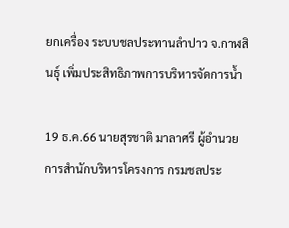ยกเครื่อง ระบบชลประทานลำปาว จ.กาฬสินธุ์ เพิ่มประสิทธิภาพการบริหารจัดการน้ำ

19 ธ.ค.66 นายสุรชาติ มาลาศรี ผู้อำนวยการสำนักบริหารโครงการ กรมชลประ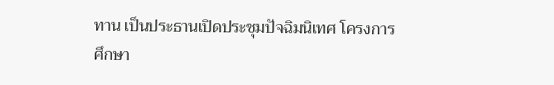ทาน เป็นประธานเปิดประชุมปัจฉิมนิเทศ โครงการศึกษา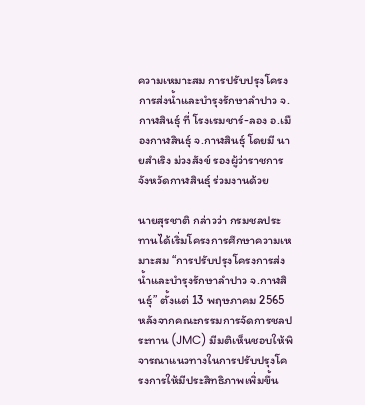ความเหมาะสม การปรับปรุงโครงการส่งน้ำและบำรุงรักษาลำปาว จ.กาฬสินธุ์ ที่ โรงเรมชาร์-ลอง อ.เมืองกาฬสินธุ์ จ.กาฬสินธุ์ โดยมี นายสำเริง ม่วงสังข์ รองผู้ว่าราชการจังหวัดกาฬสินธุ์ ร่วมงานด้วย

นายสุรชาติ กล่าวว่า กรมชลประทานได้เริ่มโครงการศึกษาความเหมาะสม “การปรับปรุงโครงการส่งน้ำและบำรุงรักษาลำปาว จ.กาฬสินธุ์” ตั้งแต่ 13 พฤษภาคม 2565 หลังจากคณะกรรมการจัดการชลประทาน (JMC) มีมติเห็นชอบให้พิจารณาแนวทางในการปรับปรุงโครงการให้มีประสิทธิภาพเพิ่มขึ้น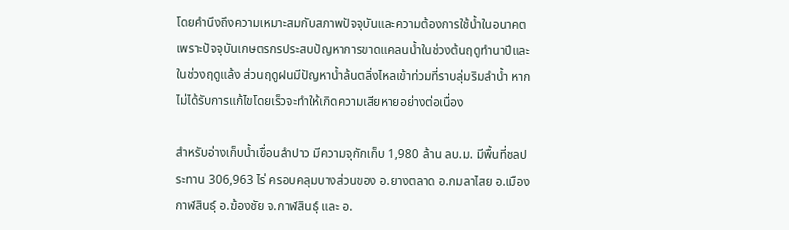โดยคํานึงถึงความเหมาะสมกับสภาพปัจจุบันและความต้องการใช้น้ำในอนาคต เพราะปัจจุบันเกษตรกรประสบปัญหาการขาดแคลนน้ำในช่วงต้นฤดูทํานาปีและในช่วงฤดูแล้ง ส่วนฤดูฝนมีปัญหาน้ำล้นตลิ่งไหลเข้าท่วมที่ราบลุ่มริมลำน้ำ หากไม่ได้รับการแก้ไขโดยเร็วจะทำให้เกิดความเสียหายอย่างต่อเนื่อง

สำหรับอ่างเก็บน้ำเขื่อนลำปาว มีความจุกักเก็บ 1,980 ล้าน ลบ.ม. มีพื้นที่ชลประทาน 306,963 ไร่ ครอบคลุมบางส่วนของ อ.ยางตลาด อ.กมลาไสย อ.เมืองกาฬสินธุ์ อ.ฆ้องชัย จ.กาฬสินธุ์ และ อ.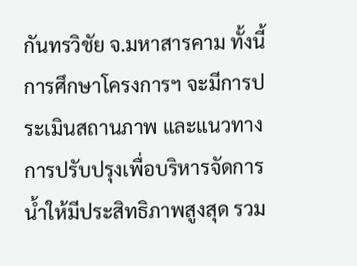กันทรวิชัย จ.มหาสารคาม ทั้งนี้ การศึกษาโครงการฯ จะมีการประเมินสถานภาพ และแนวทางการปรับปรุงเพื่อบริหารจัดการน้ำให้มีประสิทธิภาพสูงสุด รวม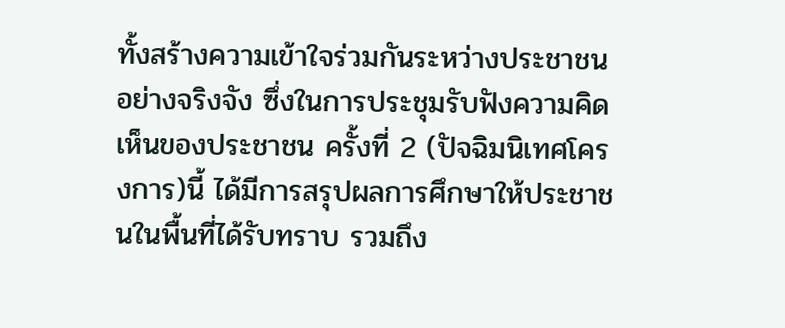ทั้งสร้างความเข้าใจร่วมกันระหว่างประชาชนอย่างจริงจัง ซึ่งในการประชุมรับฟังความคิดเห็นของประชาชน ครั้งที่ 2 (ปัจฉิมนิเทศโครงการ)นี้ ได้มีการสรุปผลการศึกษาให้ประชาชนในพื้นที่ได้รับทราบ รวมถึง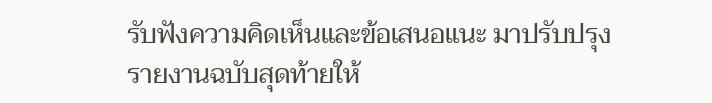รับฟังความคิดเห็นและข้อเสนอแนะ มาปรับปรุงรายงานฉบับสุดท้ายให้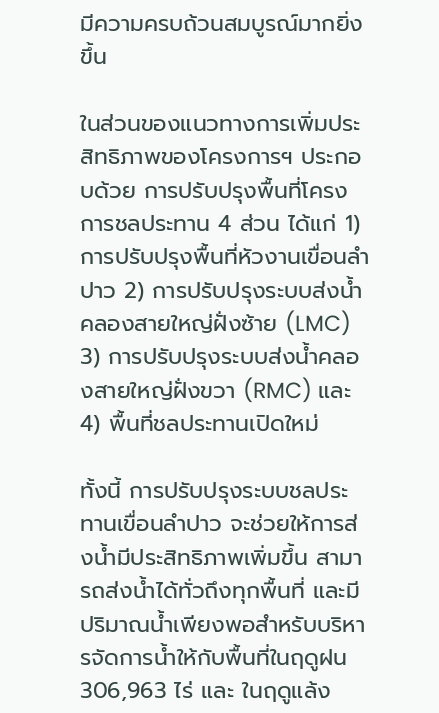มีความครบถ้วนสมบูรณ์มากยิ่งขึ้น

ในส่วนของแนวทางการเพิ่มประสิทธิภาพของโครงการฯ ประกอบด้วย การปรับปรุงพื้นที่โครงการชลประทาน 4 ส่วน ได้แก่ 1) การปรับปรุงพื้นที่หัวงานเขื่อนลำปาว 2) การปรับปรุงระบบส่งน้ำคลองสายใหญ่ฝั่งซ้าย (LMC) 3) การปรับปรุงระบบส่งน้ำคลองสายใหญ่ฝั่งขวา (RMC) และ 4) พื้นที่ชลประทานเปิดใหม่

ทั้งนี้ การปรับปรุงระบบชลประทานเขื่อนลำปาว จะช่วยให้การส่งน้ำมีประสิทธิภาพเพิ่มขึ้น สามารถส่งน้ำได้ทั่วถึงทุกพื้นที่ และมีปริมาณน้ำเพียงพอสำหรับบริหารจัดการน้ำให้กับพื้นที่ในฤดูฝน 306,963 ไร่ และ ในฤดูแล้ง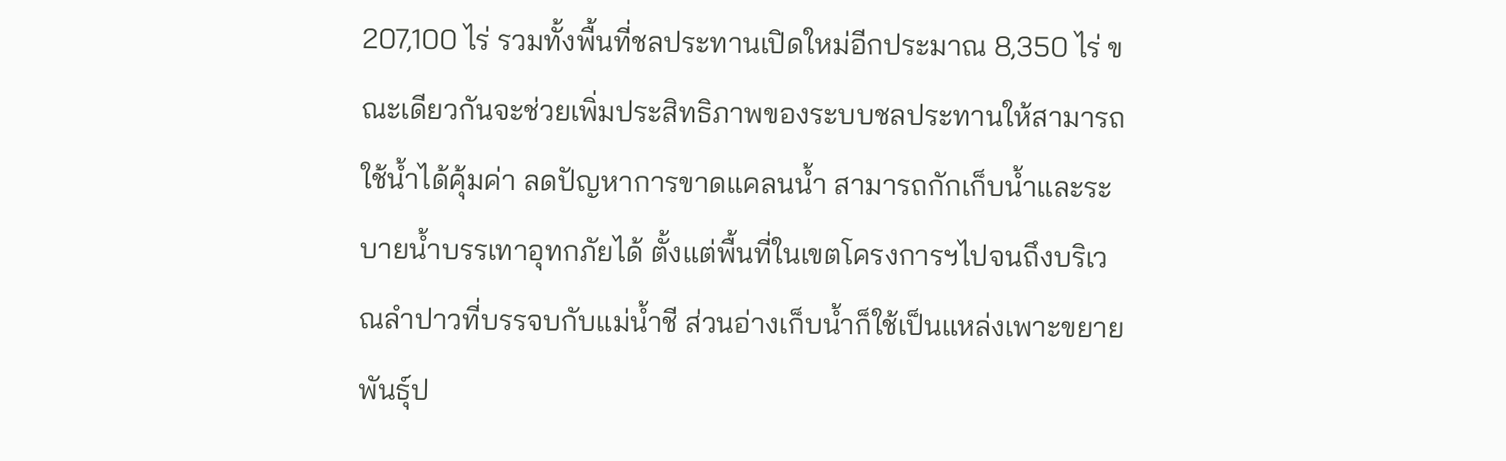207,100 ไร่ รวมทั้งพื้นที่ชลประทานเปิดใหม่อีกประมาณ 8,350 ไร่ ขณะเดียวกันจะช่วยเพิ่มประสิทธิภาพของระบบชลประทานให้สามารถใช้น้ำได้คุ้มค่า ลดปัญหาการขาดแคลนน้ำ สามารถกักเก็บน้ำและระบายน้ำบรรเทาอุทกภัยได้ ตั้งแต่พื้นที่ในเขตโครงการฯไปจนถึงบริเวณลำปาวที่บรรจบกับแม่น้ำชี ส่วนอ่างเก็บน้ำก็ใช้เป็นแหล่งเพาะขยายพันธุ์ป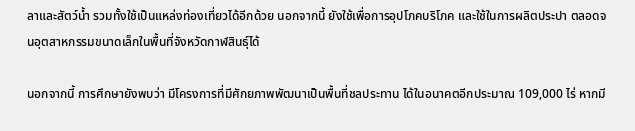ลาและสัตว์น้ำ รวมทั้งใช้เป็นแหล่งท่องเที่ยวได้อีกด้วย นอกจากนี้ ยังใช้เพื่อการอุปโภคบริโภค และใช้ในการผลิตประปา ตลอดจนอุตสาหกรรมขนาดเล็กในพื้นที่จังหวัดกาฬสินธุ์ได้

นอกจากนี้ การศึกษายังพบว่า มีโครงการที่มีศักยภาพพัฒนาเป็นพื้นที่ชลประทาน ได้ในอนาคตอีกประมาณ 109,000 ไร่ หากมี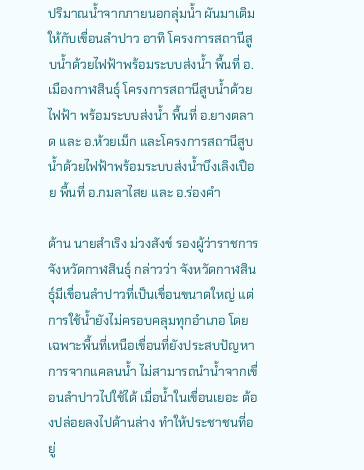ปริมาณน้ำจากภายนอกลุ่มน้ำ ผันมาเติมให้กับเขื่อนลำปาว อาทิ โครงการสถานีสูบน้ำด้วยไฟฟ้าพร้อมระบบส่งน้ำ พื้นที่ อ.เมืองกาฬสินธุ์ โครงการสถานีสูบน้ำด้วยไฟฟ้า พร้อมระบบส่งน้ำ พื้นที่ อ.ยางตลาด และ อ.ห้วยเม็ก และโครงการสถานีสูบน้ำด้วยไฟฟ้าพร้อมระบบส่งน้ำบึงเลิงเปือย พื้นที่ อ.กมลาไสย และ อ.ร่องคํา

ด้าน นายสำเริง ม่วงสังข์ รองผู้ว่าราชการจังหวัดกาฬสินธุ์ กล่าวว่า จังหวัดกาฬสินธุ์มีเขื่อนลำปาวที่เป็นเขื่อนขนาดใหญ่ แต่การใช้น้ำยังไม่ครอบคลุมทุกอำเภอ โดยเฉพาะพื้นที่เหนือเขื่อนที่ยังประสบปัญหาการจากแคลนน้ำ ไม่สามารถนำน้ำจากเขื่อนลำปาวไปใช้ได้ เมื่อน้ำในเขื่อนเยอะ ต้องปล่อยลงไปด้านล่าง ทำให้ประชาชนที่อยู่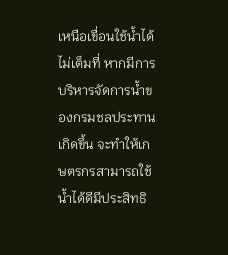เหนือเขื่อนใช้น้ำได้ไม่เต็มที่ หากมีการบริหารจัดการน้ำของกรมชลประทานเกิดขึ้น จะทำให้เกษตรกรสามารถใช้น้ำได้ดีมีประสิทธิ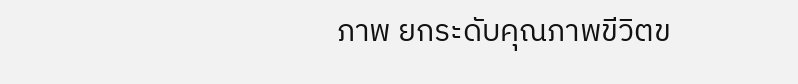ภาพ ยกระดับคุณภาพขีวิตข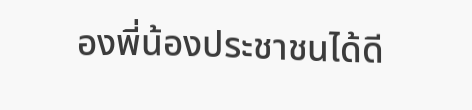องพี่น้องประชาชนได้ดี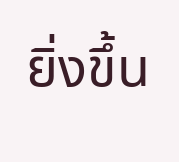ยิ่งขึ้น